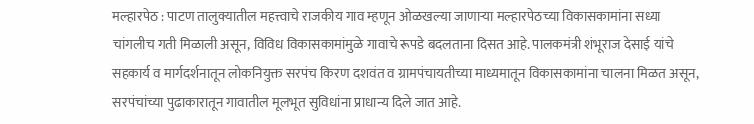मल्हारपेठ : पाटण तालुक्यातील महत्त्वाचे राजकीय गाव म्हणून ओळखल्या जाणाऱ्या मल्हारपेठच्या विकासकामांना सध्या चांगलीच गती मिळाली असून, विविध विकासकामांमुळे गावाचे रूपडे बदलताना दिसत आहे. पालकमंत्री शंभूराज देसाई यांचे सहकार्य व मार्गदर्शनातून लोकनियुक्त सरपंच किरण दशवंत व ग्रामपंचायतीच्या माध्यमातून विकासकामांना चालना मिळत असून, सरपंचांच्या पुढाकारातून गावातील मूलभूत सुविधांना प्राधान्य दिले जात आहे.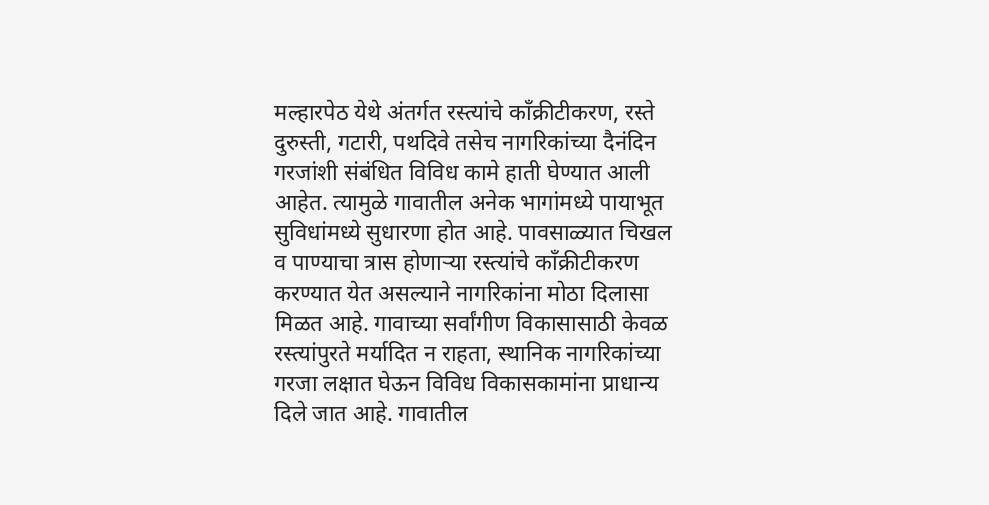मल्हारपेठ येथे अंतर्गत रस्त्यांचे काँक्रीटीकरण, रस्ते दुरुस्ती, गटारी, पथदिवे तसेच नागरिकांच्या दैनंदिन गरजांशी संबंधित विविध कामे हाती घेण्यात आली आहेत. त्यामुळे गावातील अनेक भागांमध्ये पायाभूत सुविधांमध्ये सुधारणा होत आहे. पावसाळ्यात चिखल व पाण्याचा त्रास होणाऱ्या रस्त्यांचे काँक्रीटीकरण करण्यात येत असल्याने नागरिकांना मोठा दिलासा मिळत आहे. गावाच्या सर्वांगीण विकासासाठी केवळ रस्त्यांपुरते मर्यादित न राहता, स्थानिक नागरिकांच्या गरजा लक्षात घेऊन विविध विकासकामांना प्राधान्य दिले जात आहे. गावातील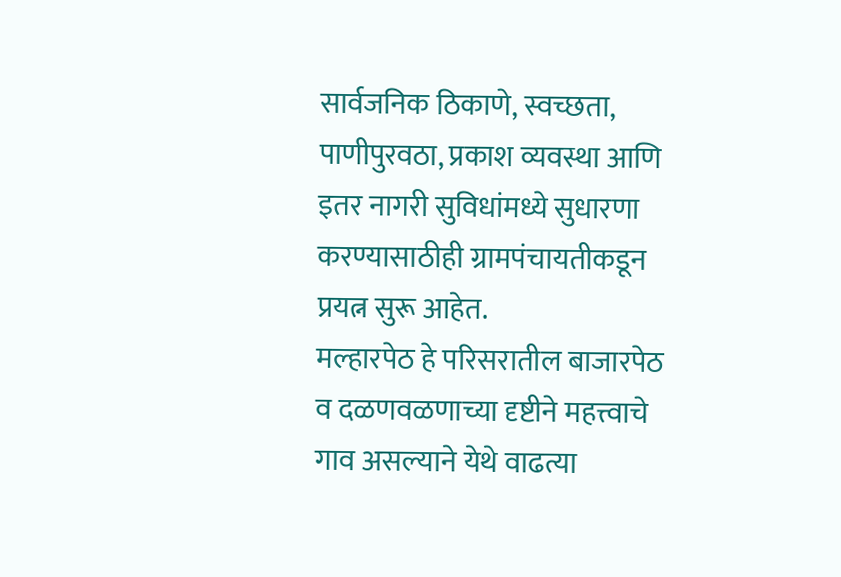सार्वजनिक ठिकाणे, स्वच्छता, पाणीपुरवठा, प्रकाश व्यवस्था आणि इतर नागरी सुविधांमध्ये सुधारणा करण्यासाठीही ग्रामपंचायतीकडून प्रयत्न सुरू आहेत.
मल्हारपेठ हे परिसरातील बाजारपेठ व दळणवळणाच्या दृष्टीने महत्त्वाचे गाव असल्याने येथे वाढत्या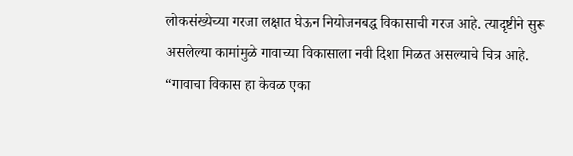लोकसंख्येच्या गरजा लक्षात घेऊन नियोजनबद्ध विकासाची गरज आहे. त्यादृष्टीने सुरू असलेल्या कामांमुळे गावाच्या विकासाला नवी दिशा मिळत असल्याचे चित्र आहे.
“गावाचा विकास हा केवळ एका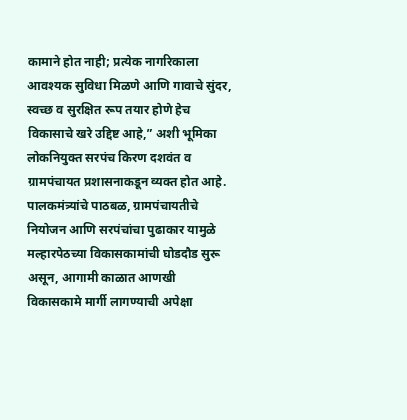कामाने होत नाही; प्रत्येक नागरिकाला आवश्यक सुविधा मिळणे आणि गावाचे सुंदर, स्वच्छ व सुरक्षित रूप तयार होणे हेच विकासाचे खरे उद्दिष्ट आहे,” अशी भूमिका लोकनियुक्त सरपंच किरण दशवंत व ग्रामपंचायत प्रशासनाकडून व्यक्त होत आहे. पालकमंत्र्यांचे पाठबळ, ग्रामपंचायतीचे नियोजन आणि सरपंचांचा पुढाकार यामुळे मल्हारपेठच्या विकासकामांची घोडदौड सुरू असून, आगामी काळात आणखी विकासकामे मार्गी लागण्याची अपेक्षा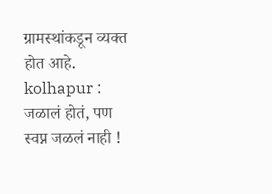ग्रामस्थांकडून व्यक्त होत आहे.
kolhapur : जळालं होतं, पण स्वप्न जळलं नाही !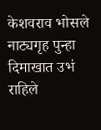केशवराव भोसले नाट्यगृह पुन्हा दिमाखात उभं राहिले